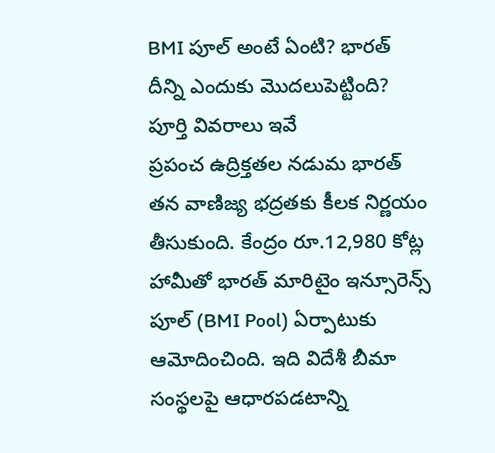BMI పూల్ అంటే ఏంటి? భారత్ దీన్ని ఎందుకు మొదలుపెట్టింది? పూర్తి వివరాలు ఇవే
ప్రపంచ ఉద్రిక్తతల నడుమ భారత్ తన వాణిజ్య భద్రతకు కీలక నిర్ణయం తీసుకుంది. కేంద్రం రూ.12,980 కోట్ల హామీతో భారత్ మారిటైం ఇన్సూరెన్స్ పూల్ (BMI Pool) ఏర్పాటుకు ఆమోదించింది. ఇది విదేశీ బీమా సంస్థలపై ఆధారపడటాన్ని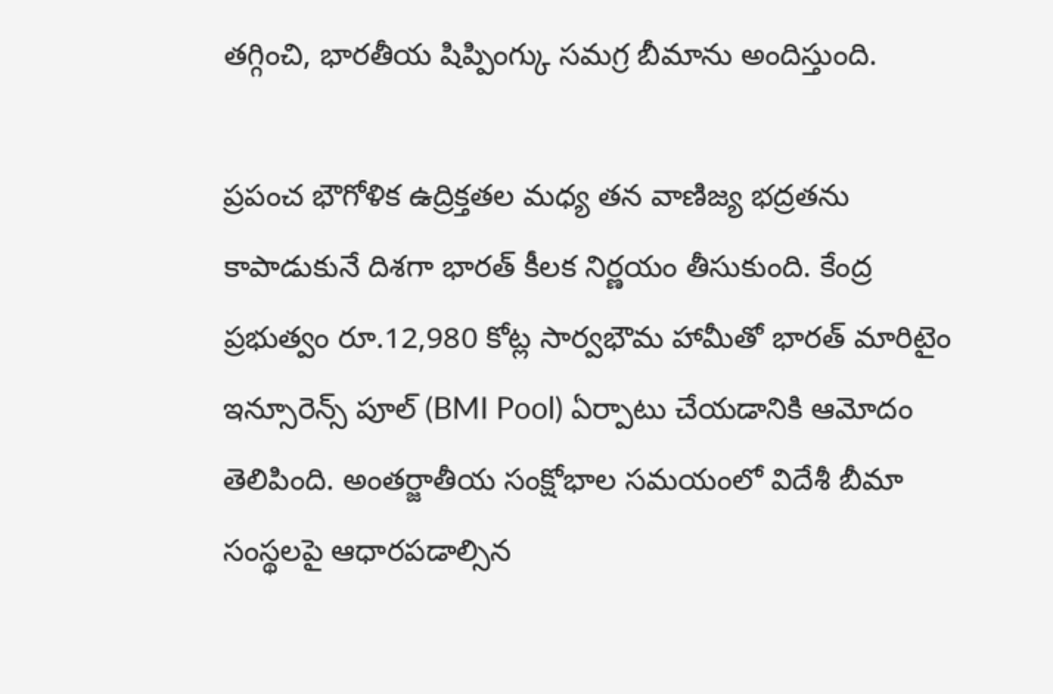తగ్గించి, భారతీయ షిప్పింగ్కు సమగ్ర బీమాను అందిస్తుంది.

ప్రపంచ భౌగోళిక ఉద్రిక్తతల మధ్య తన వాణిజ్య భద్రతను కాపాడుకునే దిశగా భారత్ కీలక నిర్ణయం తీసుకుంది. కేంద్ర ప్రభుత్వం రూ.12,980 కోట్ల సార్వభౌమ హామీతో భారత్ మారిటైం ఇన్సూరెన్స్ పూల్ (BMI Pool) ఏర్పాటు చేయడానికి ఆమోదం తెలిపింది. అంతర్జాతీయ సంక్షోభాల సమయంలో విదేశీ బీమా సంస్థలపై ఆధారపడాల్సిన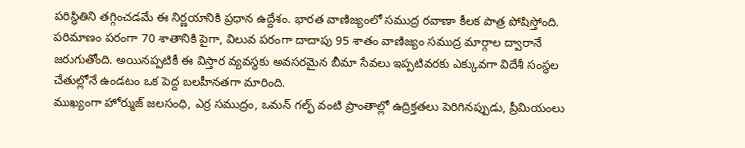పరిస్థితిని తగ్గించడమే ఈ నిర్ణయానికి ప్రధాన ఉద్దేశం. భారత వాణిజ్యంలో సముద్ర రవాణా కీలక పాత్ర పోషిస్తోంది. పరిమాణం పరంగా 70 శాతానికి పైగా, విలువ పరంగా దాదాపు 95 శాతం వాణిజ్యం సముద్ర మార్గాల ద్వారానే జరుగుతోంది. అయినప్పటికీ ఈ విస్తార వ్యవస్థకు అవసరమైన బీమా సేవలు ఇప్పటివరకు ఎక్కువగా విదేశీ సంస్థల చేతుల్లోనే ఉండటం ఒక పెద్ద బలహీనతగా మారింది.
ముఖ్యంగా హోర్ముజ్ జలసంధి, ఎర్ర సముద్రం, ఒమన్ గల్ఫ్ వంటి ప్రాంతాల్లో ఉద్రిక్తతలు పెరిగినప్పుడు, ప్రీమియంలు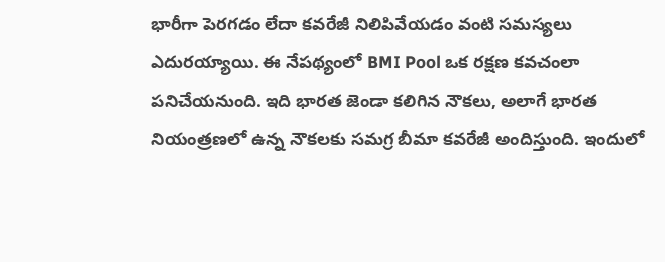భారీగా పెరగడం లేదా కవరేజీ నిలిపివేయడం వంటి సమస్యలు ఎదురయ్యాయి. ఈ నేపథ్యంలో BMI Pool ఒక రక్షణ కవచంలా పనిచేయనుంది. ఇది భారత జెండా కలిగిన నౌకలు, అలాగే భారత నియంత్రణలో ఉన్న నౌకలకు సమగ్ర బీమా కవరేజీ అందిస్తుంది. ఇందులో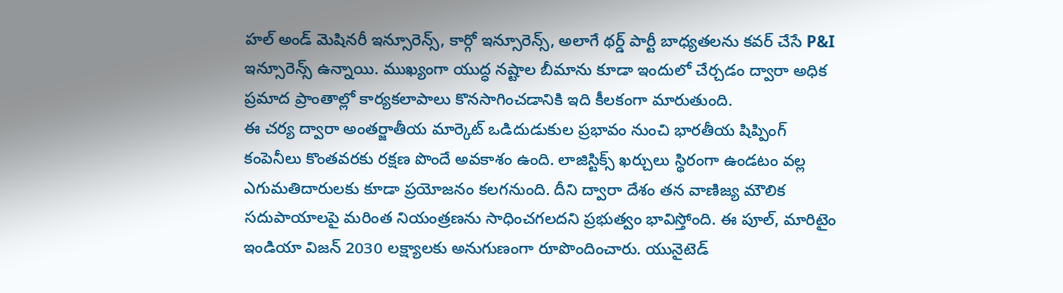హల్ అండ్ మెషినరీ ఇన్సూరెన్స్, కార్గో ఇన్సూరెన్స్, అలాగే థర్డ్ పార్టీ బాధ్యతలను కవర్ చేసే P&I ఇన్సూరెన్స్ ఉన్నాయి. ముఖ్యంగా యుద్ధ నష్టాల బీమాను కూడా ఇందులో చేర్చడం ద్వారా అధిక ప్రమాద ప్రాంతాల్లో కార్యకలాపాలు కొనసాగించడానికి ఇది కీలకంగా మారుతుంది.
ఈ చర్య ద్వారా అంతర్జాతీయ మార్కెట్ ఒడిదుడుకుల ప్రభావం నుంచి భారతీయ షిప్పింగ్ కంపెనీలు కొంతవరకు రక్షణ పొందే అవకాశం ఉంది. లాజిస్టిక్స్ ఖర్చులు స్థిరంగా ఉండటం వల్ల ఎగుమతిదారులకు కూడా ప్రయోజనం కలగనుంది. దీని ద్వారా దేశం తన వాణిజ్య మౌలిక సదుపాయాలపై మరింత నియంత్రణను సాధించగలదని ప్రభుత్వం భావిస్తోంది. ఈ పూల్, మారిటైం ఇండియా విజన్ 2030 లక్ష్యాలకు అనుగుణంగా రూపొందించారు. యునైటెడ్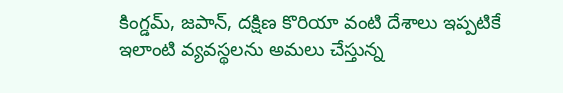కింగ్డమ్, జపాన్, దక్షిణ కొరియా వంటి దేశాలు ఇప్పటికే ఇలాంటి వ్యవస్థలను అమలు చేస్తున్న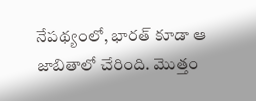నేపథ్యంలో, భారత్ కూడా ఆ జాబితాలో చేరింది. మొత్తం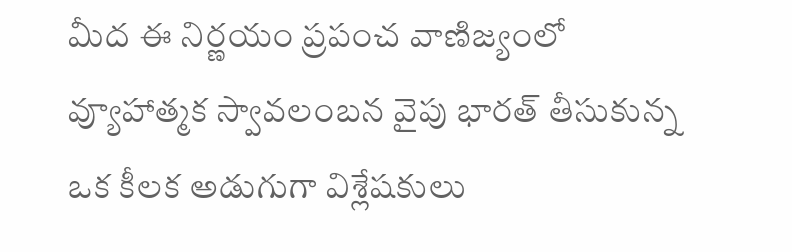మీద ఈ నిర్ణయం ప్రపంచ వాణిజ్యంలో వ్యూహాత్మక స్వావలంబన వైపు భారత్ తీసుకున్న ఒక కీలక అడుగుగా విశ్లేషకులు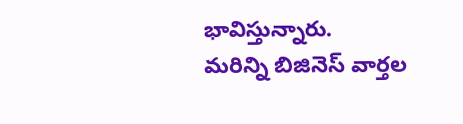భావిస్తున్నారు.
మరిన్ని బిజినెస్ వార్తల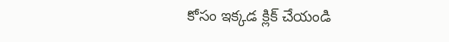కోసం ఇక్కడ క్లిక్ చేయండి